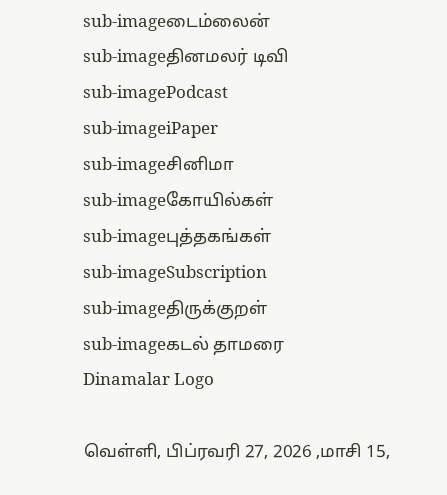sub-imageடைம்லைன்
sub-imageதினமலர் டிவி
sub-imagePodcast
sub-imageiPaper
sub-imageசினிமா
sub-imageகோயில்கள்
sub-imageபுத்தகங்கள்
sub-imageSubscription
sub-imageதிருக்குறள்
sub-imageகடல் தாமரை
Dinamalar Logo

வெள்ளி, பிப்ரவரி 27, 2026 ,மாசி 15,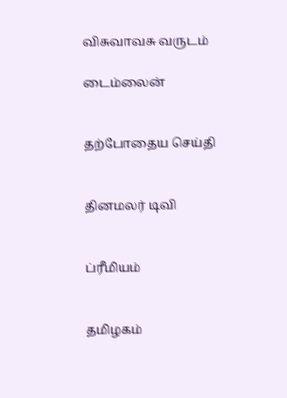விசுவாவசு வருடம்

டைம்லைன்


தற்போதைய செய்தி


தினமலர் டிவி


ப்ரீமியம்


தமிழகம்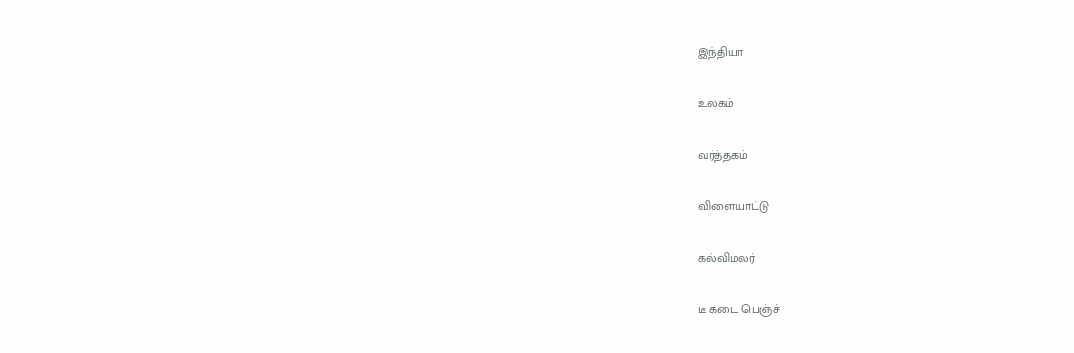இந்தியா


உலகம்


வர்த்தகம்


விளையாட்டு


கல்விமலர்


டீ கடை பெஞ்ச்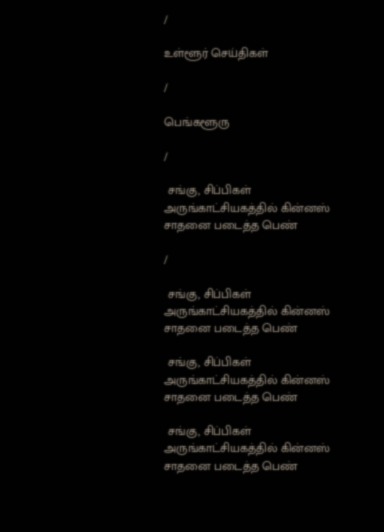/

உள்ளூர் செய்திகள்

/

பெங்களூரு

/

 சங்கு, சிப்பிகள் அருங்காட்சியகத்தில் கின்னஸ் சாதனை படைத்த பெண்

/

 சங்கு, சிப்பிகள் அருங்காட்சியகத்தில் கின்னஸ் சாதனை படைத்த பெண்

 சங்கு, சிப்பிகள் அருங்காட்சியகத்தில் கின்னஸ் சாதனை படைத்த பெண்

 சங்கு, சிப்பிகள் அருங்காட்சியகத்தில் கின்னஸ் சாதனை படைத்த பெண்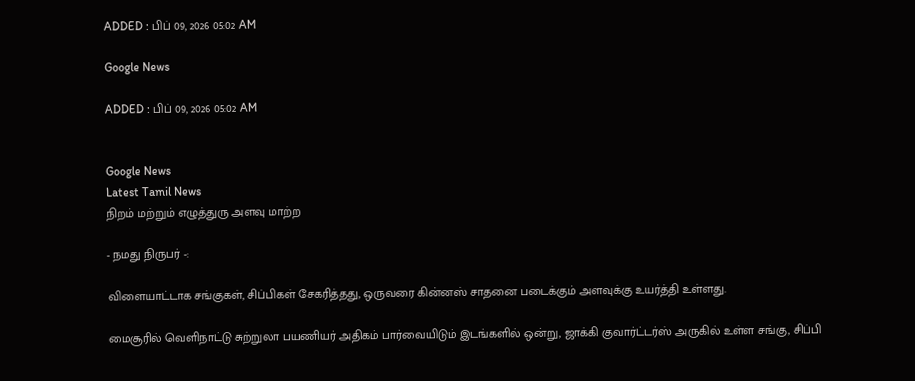ADDED : பிப் 09, 2026 05:02 AM

Google News

ADDED : பிப் 09, 2026 05:02 AM


Google News
Latest Tamil News
நிறம் மற்றும் எழுத்துரு அளவு மாற்ற

- நமது நிருபர் -:

விளையாட்டாக சங்குகள், சிப்பிகள் சேகரித்தது, ஒருவரை கின்னஸ் சாதனை படைக்கும் அளவுக்கு உயர்த்தி உள்ளது.

மைசூரில் வெளிநாட்டு சுற்றுலா பயணியர் அதிகம் பார்வையிடும் இடங்களில் ஒன்று, ஜாக்கி குவார்ட்டர்ஸ் அருகில் உள்ள சங்கு, சிப்பி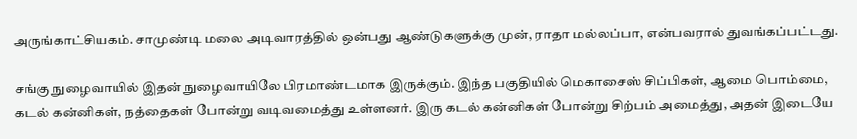அருங்காட்சியகம். சாமுண்டி மலை அடிவாரத்தில் ஒன்பது ஆண்டுகளுக்கு முன், ராதா மல்லப்பா, என்பவரால் துவங்கப்பட்டது.

சங்கு நுழைவாயில் இதன் நுழைவாயிலே பிரமாண்டமாக இருக்கும். இந்த பகுதியில் மெகாசைஸ் சிப்பிகள், ஆமை பொம்மை, கடல் கன்னிகள், நத்தைகள் போன்று வடிவமைத்து உள்ளனர். இரு கடல் கன்னிகள் போன்று சிற்பம் அமைத்து, அதன் இடையே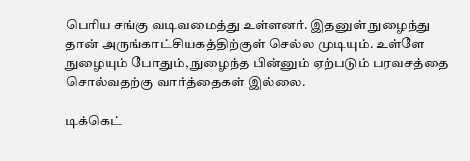பெரிய சங்கு வடிவமைத்து உள்ளனர். இதனுள் நுழைந்து தான் அருங்காட்சியகத்திற்குள் செல்ல முடியும். உள்ளே நுழையும் போதும், நுழைந்த பின்னும் ஏற்படும் பரவசத்தை சொல்வதற்கு வார்த்தைகள் இல்லை.

டிக்கெட்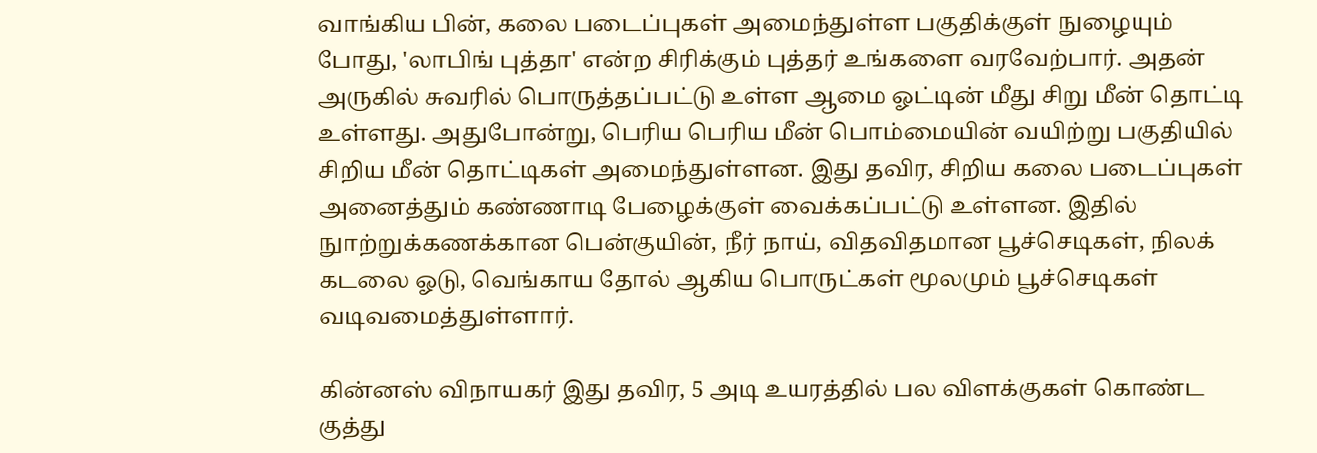வாங்கிய பின், கலை படைப்புகள் அமைந்துள்ள பகுதிக்குள் நுழையும் போது, 'லாபிங் புத்தா' என்ற சிரிக்கும் புத்தர் உங்களை வரவேற்பார். அதன் அருகில் சுவரில் பொருத்தப்பட்டு உள்ள ஆமை ஓட்டின் மீது சிறு மீன் தொட்டி உள்ளது. அதுபோன்று, பெரிய பெரிய மீன் பொம்மையின் வயிற்று பகுதியில் சிறிய மீன் தொட்டிகள் அமைந்துள்ளன. இது தவிர, சிறிய கலை படைப்புகள் அனைத்தும் கண்ணாடி பேழைக்குள் வைக்கப்பட்டு உள்ளன. இதில் நுாற்றுக்கணக்கான பென்குயின், நீர் நாய், விதவிதமான பூச்செடிகள், நிலக் கடலை ஓடு, வெங்காய தோல் ஆகிய பொருட்கள் மூலமும் பூச்செடிகள் வடிவமைத்துள்ளார்.

கின்னஸ் விநாயகர் இது தவிர, 5 அடி உயரத்தில் பல விளக்குகள் கொண்ட குத்து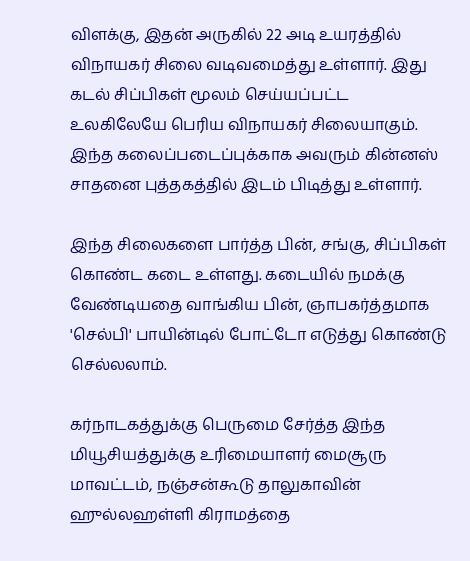விளக்கு, இதன் அருகில் 22 அடி உயரத்தில் விநாயகர் சிலை வடிவமைத்து உள்ளார். இது கடல் சிப்பிகள் மூலம் செய்யப்பட்ட உலகிலேயே பெரிய விநாயகர் சிலையாகும். இந்த கலைப்படைப்புக்காக அவரும் கின்னஸ் சாதனை புத்தகத்தில் இடம் பிடித்து உள்ளார்.

இந்த சிலைகளை பார்த்த பின், சங்கு, சிப்பிகள் கொண்ட கடை உள்ளது. கடையில் நமக்கு வேண்டியதை வாங்கிய பின், ஞாபகர்த்தமாக 'செல்பி' பாயின்டில் போட்டோ எடுத்து கொண்டு செல்லலாம்.

கர்நாடகத்துக்கு பெருமை சேர்த்த இந்த மியூசியத்துக்கு உரிமையாளர் மைசூரு மாவட்டம், நஞ்சன்கூடு தாலுகாவின் ஹுல்லஹள்ளி கிராமத்தை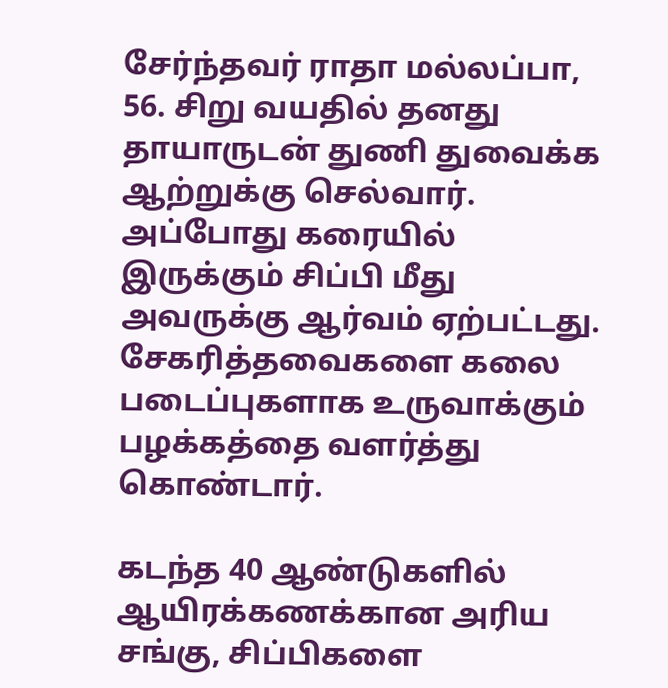சேர்ந்தவர் ராதா மல்லப்பா, 56. சிறு வயதில் தனது தாயாருடன் துணி துவைக்க ஆற்றுக்கு செல்வார். அப்போது கரையில் இருக்கும் சிப்பி மீது அவருக்கு ஆர்வம் ஏற்பட்டது. சேகரித்தவைகளை கலை படைப்புகளாக உருவாக்கும் பழக்கத்தை வளர்த்து கொண்டார்.

கடந்த 40 ஆண்டுகளில் ஆயிரக்கணக்கான அரிய சங்கு, சிப்பிகளை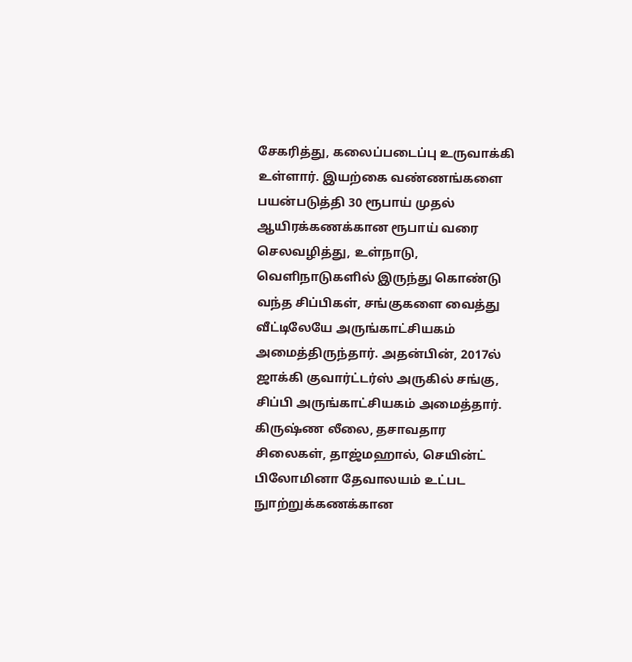சேகரித்து, கலைப்படைப்பு உருவாக்கி உள்ளார். இயற்கை வண்ணங்களை பயன்படுத்தி 30 ரூபாய் முதல் ஆயிரக்கணக்கான ரூபாய் வரை செலவழித்து, உள்நாடு, வெளிநாடுகளில் இருந்து கொண்டு வந்த சிப்பிகள், சங்குகளை வைத்து வீட்டிலேயே அருங்காட்சியகம் அமைத்திருந்தார். அதன்பின், 2017ல் ஜாக்கி குவார்ட்டர்ஸ் அருகில் சங்கு, சிப்பி அருங்காட்சியகம் அமைத்தார். கிருஷ்ண லீலை, தசாவதார சிலைகள், தாஜ்மஹால், செயின்ட் பிலோமினா தேவாலயம் உட்பட நுாற்றுக்கணக்கான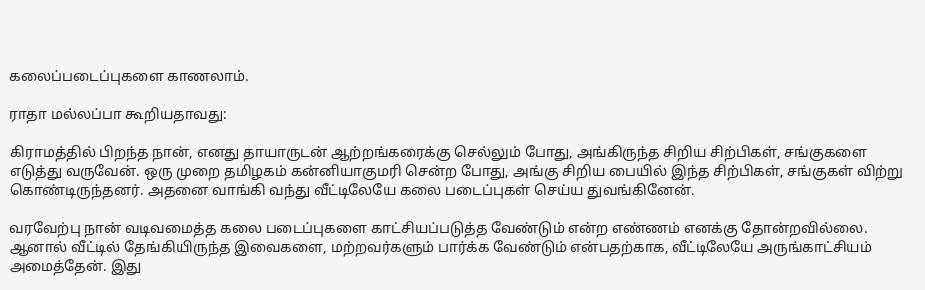கலைப்படைப்புகளை காணலாம்.

ராதா மல்லப்பா கூறியதாவது:

கிராமத்தில் பிறந்த நான், எனது தாயாருடன் ஆற்றங்கரைக்கு செல்லும் போது, அங்கிருந்த சிறிய சிற்பிகள், சங்குகளை எடுத்து வருவேன். ஒரு முறை தமிழகம் கன்னியாகுமரி சென்ற போது, அங்கு சிறிய பையில் இந்த சிற்பிகள், சங்குகள் விற்று கொண்டிருந்தனர். அதனை வாங்கி வந்து வீட்டிலேயே கலை படைப்புகள் செய்ய துவங்கினேன்.

வரவேற்பு நான் வடிவமைத்த கலை படைப்புகளை காட்சியப்படுத்த வேண்டும் என்ற எண்ணம் எனக்கு தோன்றவில்லை. ஆனால் வீட்டில் தேங்கியிருந்த இவைகளை, மற்றவர்களும் பார்க்க வேண்டும் என்பதற்காக, வீட்டிலேயே அருங்காட்சியம் அமைத்தேன். இது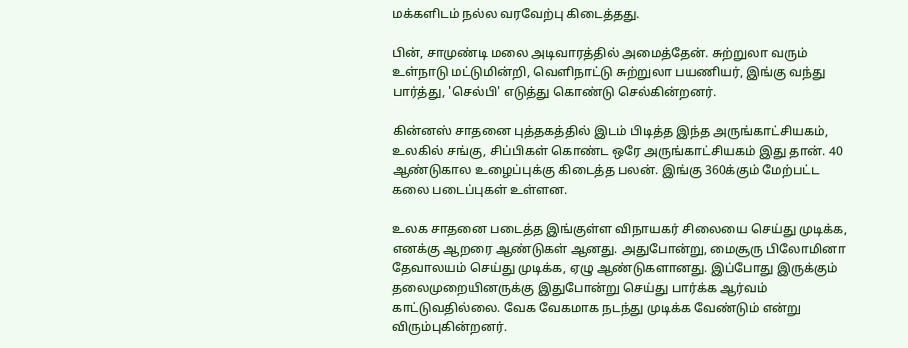மக்களிடம் நல்ல வரவேற்பு கிடைத்தது.

பின், சாமுண்டி மலை அடிவாரத்தில் அமைத்தேன். சுற்றுலா வரும் உள்நாடு மட்டுமின்றி, வெளிநாட்டு சுற்றுலா பயணியர், இங்கு வந்து பார்த்து, 'செல்பி' எடுத்து கொண்டு செல்கின்றனர்.

கின்னஸ் சாதனை புத்தகத்தில் இடம் பிடித்த இந்த அருங்காட்சியகம், உலகில் சங்கு, சிப்பிகள் கொண்ட ஒரே அருங்காட்சியகம் இது தான். 40 ஆண்டுகால உழைப்புக்கு கிடைத்த பலன். இங்கு 360க்கும் மேற்பட்ட கலை படைப்புகள் உள்ளன.

உலக சாதனை படைத்த இங்குள்ள விநாயகர் சிலையை செய்து முடிக்க, எனக்கு ஆறரை ஆண்டுகள் ஆனது. அதுபோன்று, மைசூரு பிலோமினா தேவாலயம் செய்து முடிக்க, ஏழு ஆண்டுகளானது. இப்போது இருக்கும் தலைமுறையினருக்கு இதுபோன்று செய்து பார்க்க ஆர்வம் காட்டுவதில்லை. வேக வேகமாக நடந்து முடிக்க வேண்டும் என்று விரும்புகின்றனர்.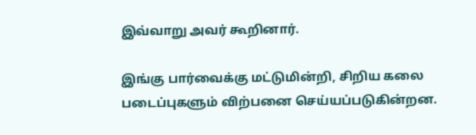இவ்வாறு அவர் கூறினார்.

இங்கு பார்வைக்கு மட்டுமின்றி, சிறிய கலை படைப்புகளும் விற்பனை செய்யப்படுகின்றன.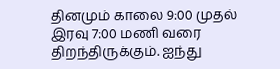தினமும் காலை 9:00 முதல் இரவு 7:00 மணி வரை திறந்திருக்கும். ஐந்து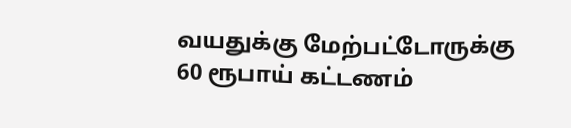வயதுக்கு மேற்பட்டோருக்கு 60 ரூபாய் கட்டணம்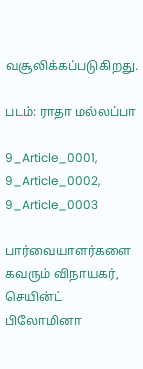வசூலிக்கப்படுகிறது.

படம்: ராதா மல்லப்பா

9_Article_0001, 9_Article_0002, 9_Article_0003

பார்வையாளர்களை கவரும் விநாயகர், செயின்ட் பிலோமினா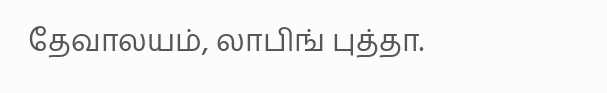தேவாலயம், லாபிங் புத்தா.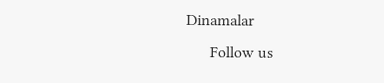Dinamalar
      Follow us